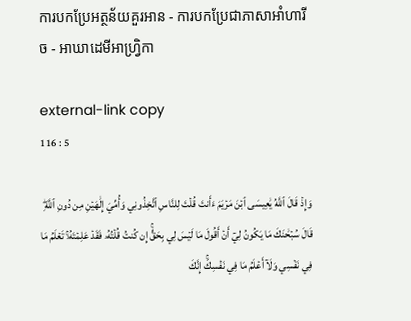ការបកប្រែអត្ថន័យគួរអាន - ការបកប្រែជាភាសាអាំហារីច - អាឃាដេមីអាហ្វ្រិកា

external-link copy
116 : 5

وَإِذۡ قَالَ ٱللَّهُ يَٰعِيسَى ٱبۡنَ مَرۡيَمَ ءَأَنتَ قُلۡتَ لِلنَّاسِ ٱتَّخِذُونِي وَأُمِّيَ إِلَٰهَيۡنِ مِن دُونِ ٱللَّهِۖ قَالَ سُبۡحَٰنَكَ مَا يَكُونُ لِيٓ أَنۡ أَقُولَ مَا لَيۡسَ لِي بِحَقٍّۚ إِن كُنتُ قُلۡتُهُۥ فَقَدۡ عَلِمۡتَهُۥۚ تَعۡلَمُ مَا فِي نَفۡسِي وَلَآ أَعۡلَمُ مَا فِي نَفۡسِكَۚ إِنَّكَ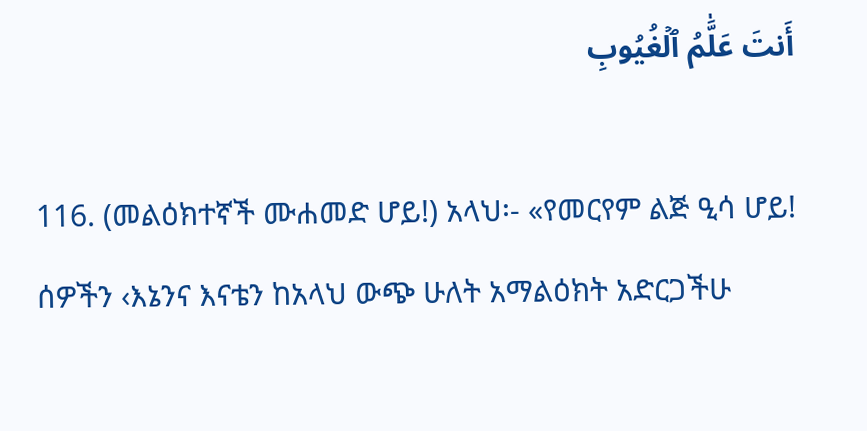أَنتَ عَلَّٰمُ ٱلۡغُيُوبِ

116. (መልዕክተኛች ሙሐመድ ሆይ!) አላህ፡- «የመርየም ልጅ ዒሳ ሆይ! ሰዎችን ‹እኔንና እናቴን ከአላህ ውጭ ሁለት አማልዕክት አድርጋችሁ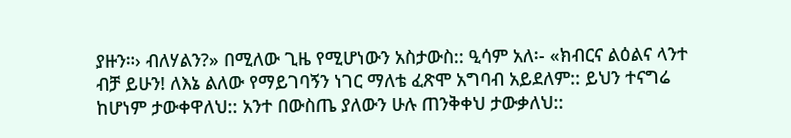ያዙን።› ብለሃልን?» በሚለው ጊዜ የሚሆነውን አስታውስ:: ዒሳም አለ፡- «ክብርና ልዕልና ላንተ ብቻ ይሁን! ለእኔ ልለው የማይገባኝን ነገር ማለቴ ፈጽሞ አግባብ አይደለም:: ይህን ተናግሬ ከሆነም ታውቀዋለህ:: አንተ በውስጤ ያለውን ሁሉ ጠንቅቀህ ታውቃለህ::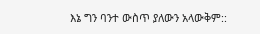እኔ ግን ባንተ ውስጥ ያለውን አላውቅም::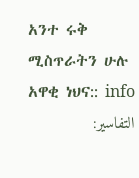አንተ ሩቅ ሚስጥራትን ሁሉ አዋቂ ነህና:: info
التفاسير: